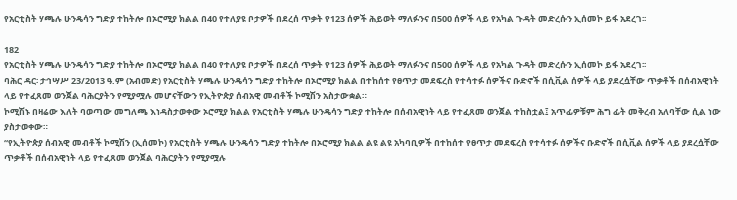የአርቲስት ሃጫሉ ሁንዴሳን ግድያ ተከትሎ በኦሮሚያ ክልል በ40 የተለያዩ ቦታዎች በደረሰ ጥቃት የ123 ሰዎች ሕይወት ማለፉንና በ500 ሰዎች ላይ የአካል ጉዳት መድረሱን ኢሰመኮ ይፋ አደረገ፡፡

182
የአርቲስት ሃጫሉ ሁንዴሳን ግድያ ተከትሎ በኦሮሚያ ክልል በ40 የተለያዩ ቦታዎች በደረሰ ጥቃት የ123 ሰዎች ሕይወት ማለፉንና በ500 ሰዎች ላይ የአካል ጉዳት መድረሱን ኢሰመኮ ይፋ አደረገ፡፡
ባሕር ዳር፡ ታኅሣሥ 23/2013 ዓ.ም (አብመድ) የአርቲስት ሃጫሉ ሁንዴሳን ግድያ ተከትሎ በኦሮሚያ ክልል በተከሰተ የፀጥታ መደፍረስ የተሳተፉ ሰዎችና ቡድኖች በሲቪል ሰዎች ላይ ያደረሷቸው ጥቃቶች በሰብአዊነት ላይ የተፈጸመ ወንጀል ባሕርያትን የሚያሟሉ መሆናቸውን የኢትዮጵያ ሰብአዊ መብቶች ኮሚሽን አስታውቋል።
ኮሚሽኑ በዛሬው እለት ባወጣው መግለጫ እነዳስታወቀው ኦሮሚያ ክልል የአርቲስት ሃጫሉ ሁንዴሳን ግድያ ተከትሎ በሰብአዊነት ላይ የተፈጸመ ወንጀል ተከስቷል፤ አጥፊዎቹም ሕግ ፊት መቅረብ አለባቸው ሲል ነው ያስታወቀው።
“የኢትዮጵያ ሰብአዊ መብቶች ኮሚሽን (ኢሰመኮ) የአርቲስት ሃጫሉ ሁንዴሳን ግድያ ተከትሎ በኦሮሚያ ክልል ልዩ ልዩ አካባቢዎች በተከሰተ የፀጥታ መደፍረስ የተሳተፉ ሰዎችና ቡድኖች በሲቪል ሰዎች ላይ ያደረሷቸው ጥቃቶች በሰብአዊነት ላይ የተፈጸመ ወንጀል ባሕርያትን የሚያሟሉ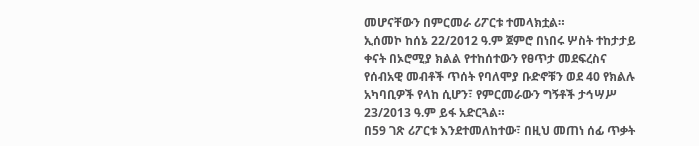መሆናቸውን በምርመራ ሪፖርቱ ተመላክቷል።
ኢሰመኮ ከሰኔ 22/2012 ዓ.ም ጀምሮ በነበሩ ሦስት ተከታታይ ቀናት በኦሮሚያ ክልል የተከሰተውን የፀጥታ መደፍረስና የሰብአዊ መብቶች ጥሰት የባለሞያ ቡድኖቹን ወደ 40 የክልሉ አካባቢዎች የላከ ሲሆን፣ የምርመራውን ግኝቶች ታኅሣሥ 23/2013 ዓ.ም ይፋ አድርጓል።
በ59 ገጽ ሪፖርቱ እንደተመለከተው፣ በዚህ መጠነ ሰፊ ጥቃት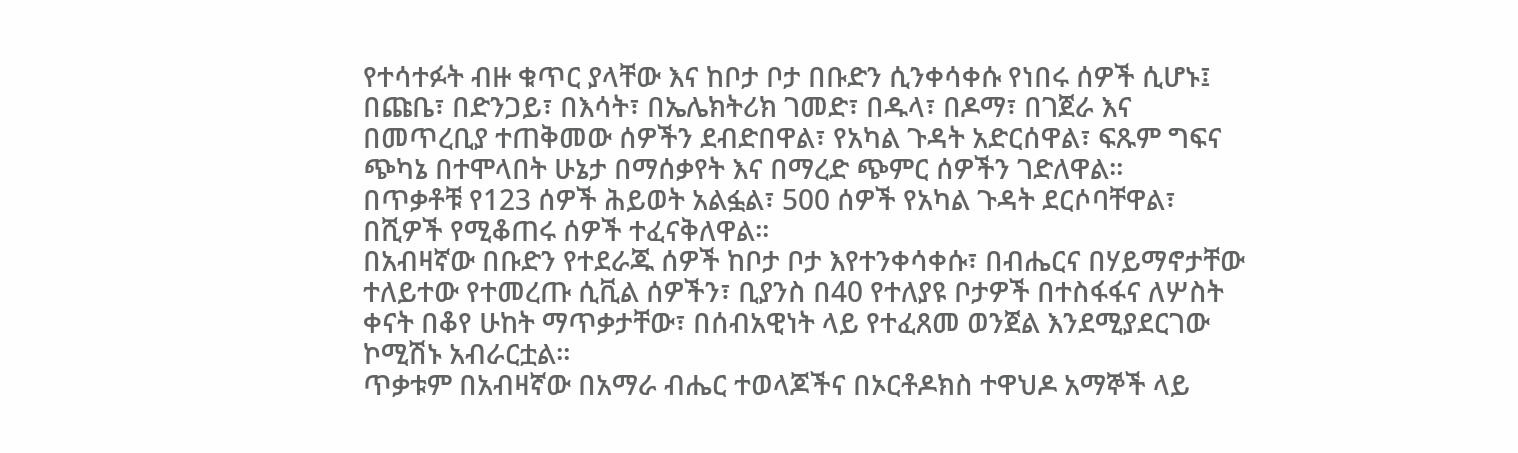የተሳተፉት ብዙ ቁጥር ያላቸው እና ከቦታ ቦታ በቡድን ሲንቀሳቀሱ የነበሩ ሰዎች ሲሆኑ፤ በጩቤ፣ በድንጋይ፣ በእሳት፣ በኤሌክትሪክ ገመድ፣ በዱላ፣ በዶማ፣ በገጀራ እና በመጥረቢያ ተጠቅመው ሰዎችን ደብድበዋል፣ የአካል ጉዳት አድርሰዋል፣ ፍጹም ግፍና ጭካኔ በተሞላበት ሁኔታ በማሰቃየት እና በማረድ ጭምር ሰዎችን ገድለዋል።
በጥቃቶቹ የ123 ሰዎች ሕይወት አልፏል፣ 500 ሰዎች የአካል ጉዳት ደርሶባቸዋል፣ በሺዎች የሚቆጠሩ ሰዎች ተፈናቅለዋል።
በአብዛኛው በቡድን የተደራጁ ሰዎች ከቦታ ቦታ እየተንቀሳቀሱ፣ በብሔርና በሃይማኖታቸው ተለይተው የተመረጡ ሲቪል ሰዎችን፣ ቢያንስ በ40 የተለያዩ ቦታዎች በተስፋፋና ለሦስት ቀናት በቆየ ሁከት ማጥቃታቸው፣ በሰብአዊነት ላይ የተፈጸመ ወንጀል እንደሚያደርገው ኮሚሽኑ አብራርቷል።
ጥቃቱም በአብዛኛው በአማራ ብሔር ተወላጆችና በኦርቶዶክስ ተዋህዶ አማኞች ላይ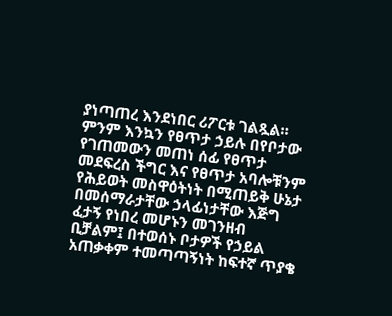ያነጣጠረ እንደነበር ሪፖርቱ ገልጿል።
ምንም እንኳን የፀጥታ ኃይሉ በየቦታው የገጠመውን መጠነ ሰፊ የፀጥታ መደፍረስ ችግር እና የፀጥታ አባሎቹንም የሕይወት መስዋዕትነት በሚጠይቅ ሁኔታ በመሰማራታቸው ኃላፊነታቸው እጅግ ፈታኝ የነበረ መሆኑን መገንዘብ ቢቻልም፤ በተወሰኑ ቦታዎች የኃይል አጠቃቀም ተመጣጣኝነት ከፍተኛ ጥያቄ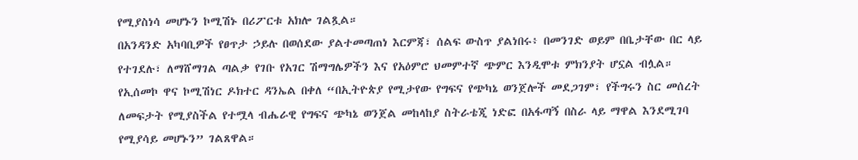የሚያስነሳ መሆኑን ኮሚሽኑ በሪፖርቱ አክሎ ገልጿል።
በአንዳንድ አካባቢዎች የፀጥታ ኃይሉ በወሰደው ያልተመጣጠነ እርምጃ፣ ሰልፍ ውስጥ ያልነበሩ፥ በመንገድ ወይም በቤታቸው በር ላይ የተገደሉ፣ ለማሸማገል ጣልቃ የገቡ የአገር ሽማግሌዎችን እና የአዕምሮ ህመምተኛ ጭምር እንዲሞቱ ምክንያት ሆኗል ብሏል።
የኢሰመኮ ዋና ኮሚሽነር ዶክተር ዳንኤል በቀለ “በኢትዮጵያ የሚታየው የግፍና የጭካኔ ወንጀሎች መደጋገም፣ የችግሩን ስር መሰረት ለመፍታት የሚያስችል የተሟላ ብሔራዊ የግፍና ጭካኔ ወንጀል መከላከያ ስትራቴጂ ነድፎ በአፋጣኝ በስራ ላይ ማዋል እንደሚገባ የሚያሳይ መሆኑን” ገልጸዋል።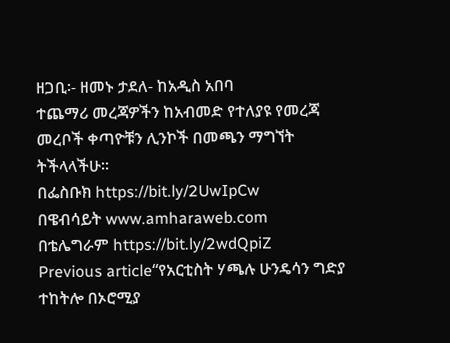ዘጋቢ፡- ዘመኑ ታደለ- ከአዲስ አበባ
ተጨማሪ መረጃዎችን ከአብመድ የተለያዩ የመረጃ መረቦች ቀጣዮቹን ሊንኮች በመጫን ማግኘት ትችላላችሁ፡፡
በፌስቡክ https://bit.ly/2UwIpCw
በዌብሳይት www.amharaweb.com
በቴሌግራም https://bit.ly/2wdQpiZ
Previous article“የአርቲስት ሃጫሉ ሁንዴሳን ግድያ ተከትሎ በኦሮሚያ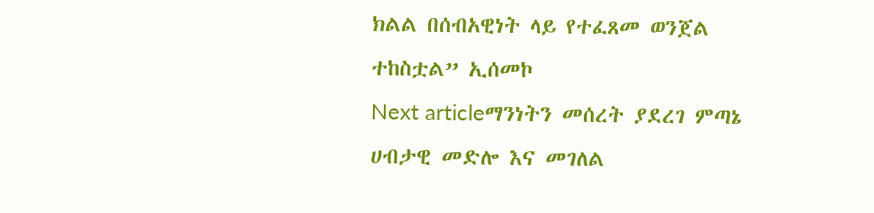ክልል በሰብአዊነት ላይ የተፈጸመ ወንጀል ተከስቷል” ኢሰመኮ
Next articleማንነትን መሰረት ያደረገ ምጣኔ ሀብታዊ መድሎ እና መገለል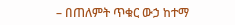– በጠለምት ጥቁር ውኃ ከተማ